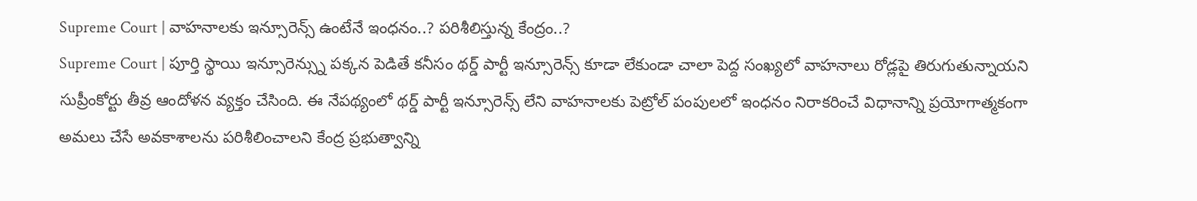Supreme Court | వాహనాలకు ఇన్సూరెన్స్ ఉంటేనే ఇంధనం..? పరిశీలిస్తున్న కేంద్రం..?
Supreme Court | పూర్తి స్థాయి ఇన్సూరెన్స్ను పక్కన పెడితే కనీసం థర్డ్ పార్టీ ఇన్సూరెన్స్ కూడా లేకుండా చాలా పెద్ద సంఖ్యలో వాహనాలు రోడ్లపై తిరుగుతున్నాయని సుప్రీంకోర్టు తీవ్ర ఆందోళన వ్యక్తం చేసింది. ఈ నేపథ్యంలో థర్డ్ పార్టీ ఇన్సూరెన్స్ లేని వాహనాలకు పెట్రోల్ పంపులలో ఇంధనం నిరాకరించే విధానాన్ని ప్రయోగాత్మకంగా అమలు చేసే అవకాశాలను పరిశీలించాలని కేంద్ర ప్రభుత్వాన్ని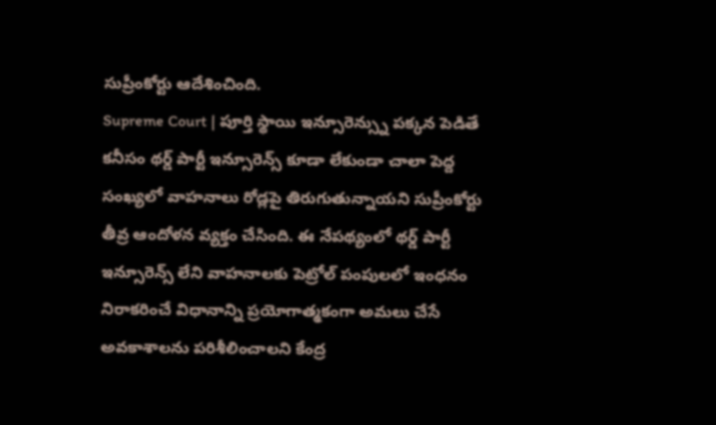సుప్రీంకోర్టు ఆదేశించింది.
Supreme Court | పూర్తి స్థాయి ఇన్సూరెన్స్ను పక్కన పెడితే కనీసం థర్డ్ పార్టీ ఇన్సూరెన్స్ కూడా లేకుండా చాలా పెద్ద సంఖ్యలో వాహనాలు రోడ్లపై తిరుగుతున్నాయని సుప్రీంకోర్టు తీవ్ర ఆందోళన వ్యక్తం చేసింది. ఈ నేపథ్యంలో థర్డ్ పార్టీ ఇన్సూరెన్స్ లేని వాహనాలకు పెట్రోల్ పంపులలో ఇంధనం నిరాకరించే విధానాన్ని ప్రయోగాత్మకంగా అమలు చేసే అవకాశాలను పరిశీలించాలని కేంద్ర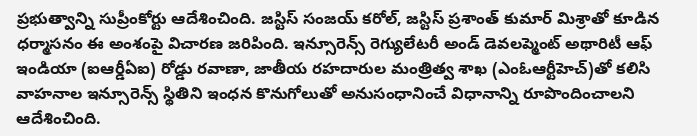ప్రభుత్వాన్ని సుప్రీంకోర్టు ఆదేశించింది. జస్టిస్ సంజయ్ కరోల్, జస్టిస్ ప్రశాంత్ కుమార్ మిశ్రాతో కూడిన ధర్మాసనం ఈ అంశంపై విచారణ జరిపింది. ఇన్సూరెన్స్ రెగ్యులేటరీ అండ్ డెవలప్మెంట్ అథారిటీ ఆఫ్ ఇండియా (ఐఆర్డీఏఐ) రోడ్డు రవాణా, జాతీయ రహదారుల మంత్రిత్వ శాఖ (ఎంఓఆర్టీహెచ్)తో కలిసి వాహనాల ఇన్సూరెన్స్ స్థితిని ఇంధన కొనుగోలుతో అనుసంధానించే విధానాన్ని రూపొందించాలని ఆదేశించింది.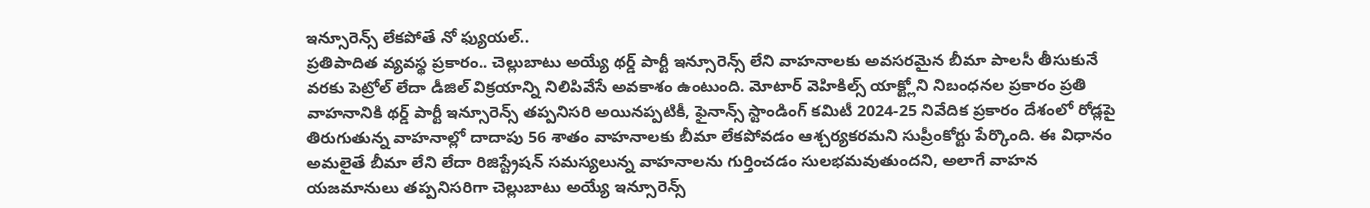ఇన్సూరెన్స్ లేకపోతే నో ఫ్యుయల్..
ప్రతిపాదిత వ్యవస్థ ప్రకారం.. చెల్లుబాటు అయ్యే థర్డ్ పార్టీ ఇన్సూరెన్స్ లేని వాహనాలకు అవసరమైన బీమా పాలసీ తీసుకునే వరకు పెట్రోల్ లేదా డీజిల్ విక్రయాన్ని నిలిపివేసే అవకాశం ఉంటుంది. మోటార్ వెహికిల్స్ యాక్ట్లోని నిబంధనల ప్రకారం ప్రతి వాహనానికి థర్డ్ పార్టీ ఇన్సూరెన్స్ తప్పనిసరి అయినప్పటికీ, ఫైనాన్స్ స్టాండింగ్ కమిటీ 2024-25 నివేదిక ప్రకారం దేశంలో రోడ్లపై తిరుగుతున్న వాహనాల్లో దాదాపు 56 శాతం వాహనాలకు బీమా లేకపోవడం ఆశ్చర్యకరమని సుప్రీంకోర్టు పేర్కొంది. ఈ విధానం అమలైతే బీమా లేని లేదా రిజిస్ట్రేషన్ సమస్యలున్న వాహనాలను గుర్తించడం సులభమవుతుందని, అలాగే వాహన యజమానులు తప్పనిసరిగా చెల్లుబాటు అయ్యే ఇన్సూరెన్స్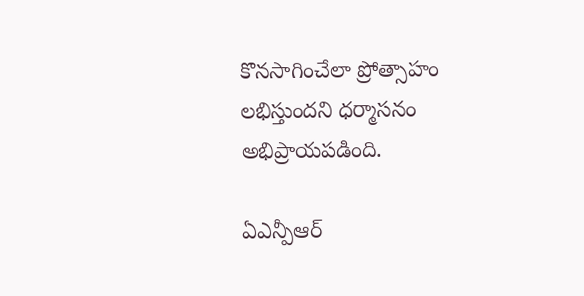కొనసాగించేలా ప్రోత్సాహం లభిస్తుందని ధర్మాసనం అభిప్రాయపడింది.

ఏఎన్పీఆర్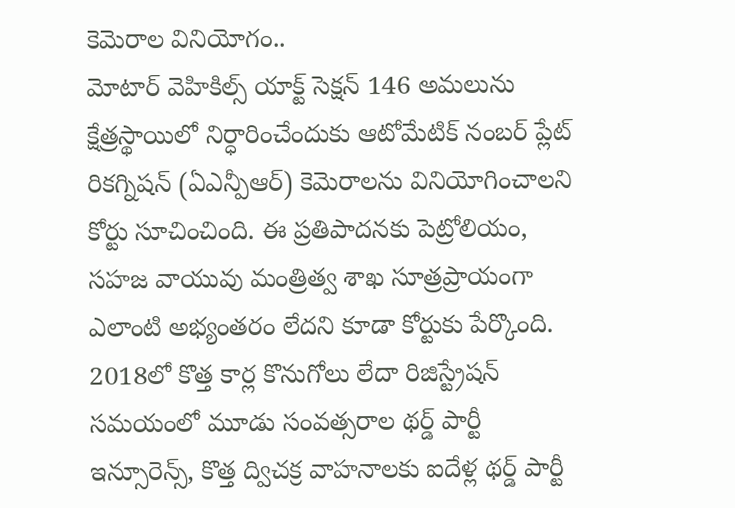కెమెరాల వినియోగం..
మోటార్ వెహికిల్స్ యాక్ట్ సెక్షన్ 146 అమలును క్షేత్రస్థాయిలో నిర్ధారించేందుకు ఆటోమేటిక్ నంబర్ ప్లేట్ రికగ్నిషన్ (ఏఎన్పీఆర్) కెమెరాలను వినియోగించాలని కోర్టు సూచించింది. ఈ ప్రతిపాదనకు పెట్రోలియం, సహజ వాయువు మంత్రిత్వ శాఖ సూత్రప్రాయంగా ఎలాంటి అభ్యంతరం లేదని కూడా కోర్టుకు పేర్కొంది. 2018లో కొత్త కార్ల కొనుగోలు లేదా రిజిస్ట్రేషన్ సమయంలో మూడు సంవత్సరాల థర్డ్ పార్టీ ఇన్సూరెన్స్, కొత్త ద్విచక్ర వాహనాలకు ఐదేళ్ల థర్డ్ పార్టీ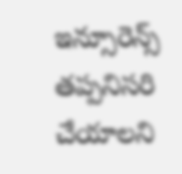ఇన్సూరెన్స్ తప్పనిసరి చేయాలని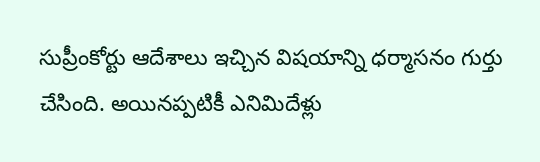సుప్రీంకోర్టు ఆదేశాలు ఇచ్చిన విషయాన్ని ధర్మాసనం గుర్తు చేసింది. అయినప్పటికీ ఎనిమిదేళ్లు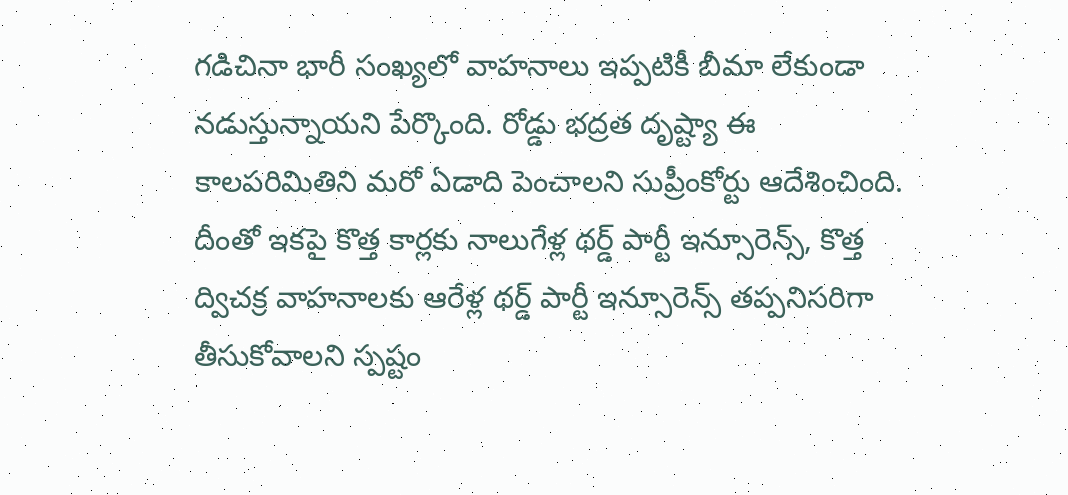గడిచినా భారీ సంఖ్యలో వాహనాలు ఇప్పటికీ బీమా లేకుండా నడుస్తున్నాయని పేర్కొంది. రోడ్డు భద్రత దృష్ట్యా ఈ కాలపరిమితిని మరో ఏడాది పెంచాలని సుప్రీంకోర్టు ఆదేశించింది. దీంతో ఇకపై కొత్త కార్లకు నాలుగేళ్ల థర్డ్ పార్టీ ఇన్సూరెన్స్, కొత్త ద్విచక్ర వాహనాలకు ఆరేళ్ల థర్డ్ పార్టీ ఇన్సూరెన్స్ తప్పనిసరిగా తీసుకోవాలని స్పష్టం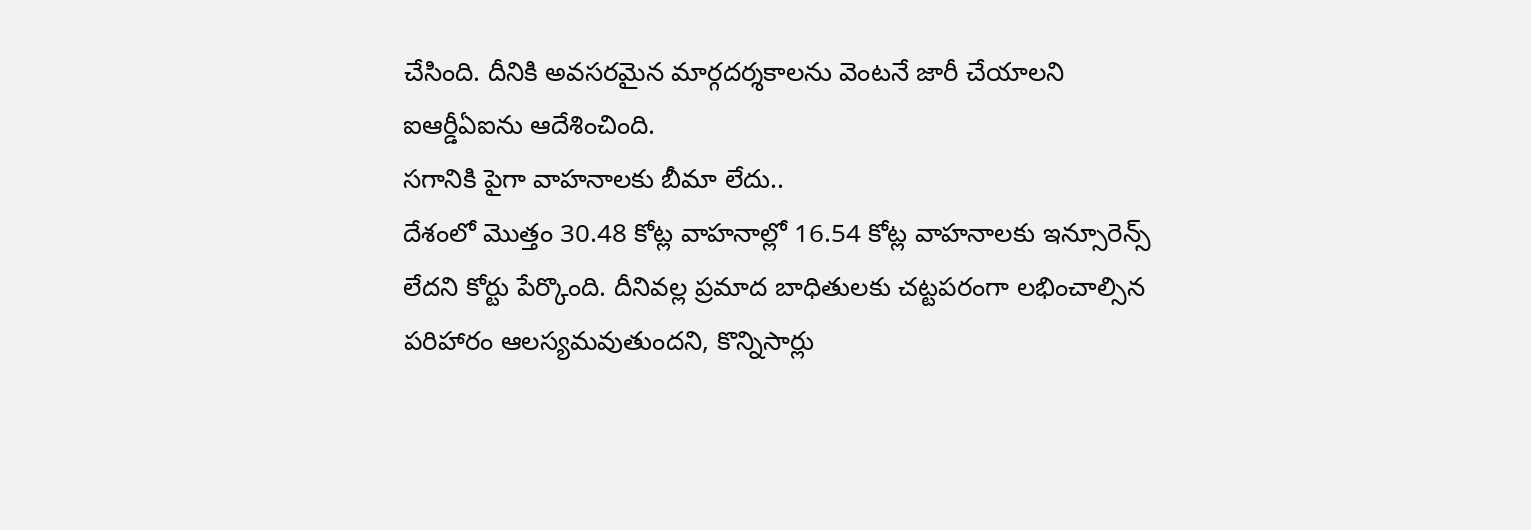చేసింది. దీనికి అవసరమైన మార్గదర్శకాలను వెంటనే జారీ చేయాలని ఐఆర్డీఏఐను ఆదేశించింది.
సగానికి పైగా వాహనాలకు బీమా లేదు..
దేశంలో మొత్తం 30.48 కోట్ల వాహనాల్లో 16.54 కోట్ల వాహనాలకు ఇన్సూరెన్స్ లేదని కోర్టు పేర్కొంది. దీనివల్ల ప్రమాద బాధితులకు చట్టపరంగా లభించాల్సిన పరిహారం ఆలస్యమవుతుందని, కొన్నిసార్లు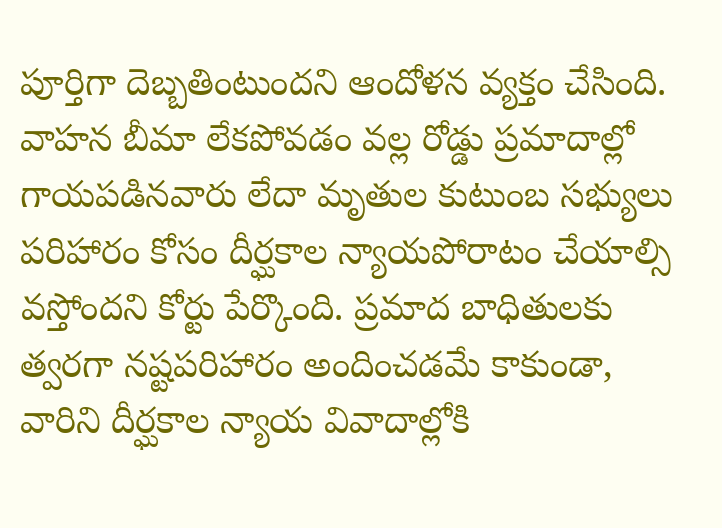పూర్తిగా దెబ్బతింటుందని ఆందోళన వ్యక్తం చేసింది. వాహన బీమా లేకపోవడం వల్ల రోడ్డు ప్రమాదాల్లో గాయపడినవారు లేదా మృతుల కుటుంబ సభ్యులు పరిహారం కోసం దీర్ఘకాల న్యాయపోరాటం చేయాల్సి వస్తోందని కోర్టు పేర్కొంది. ప్రమాద బాధితులకు త్వరగా నష్టపరిహారం అందించడమే కాకుండా, వారిని దీర్ఘకాల న్యాయ వివాదాల్లోకి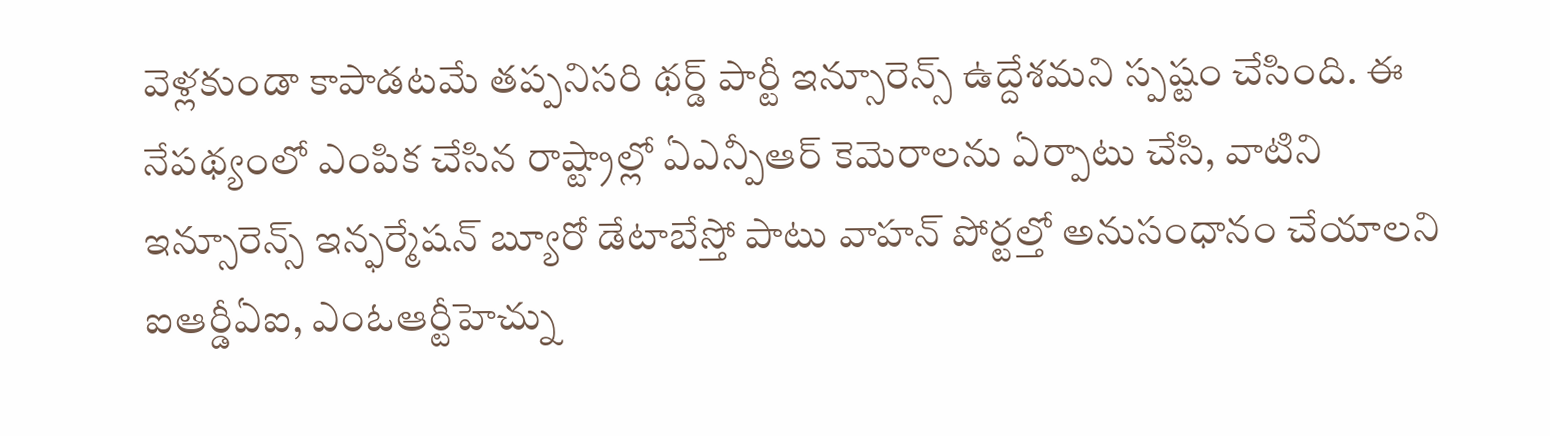వెళ్లకుండా కాపాడటమే తప్పనిసరి థర్డ్ పార్టీ ఇన్సూరెన్స్ ఉద్దేశమని స్పష్టం చేసింది. ఈ నేపథ్యంలో ఎంపిక చేసిన రాష్ట్రాల్లో ఏఎన్పీఆర్ కెమెరాలను ఏర్పాటు చేసి, వాటిని ఇన్సూరెన్స్ ఇన్ఫర్మేషన్ బ్యూరో డేటాబేస్తో పాటు వాహన్ పోర్టల్తో అనుసంధానం చేయాలని ఐఆర్డీఏఐ, ఎంఓఆర్టీహెచ్ను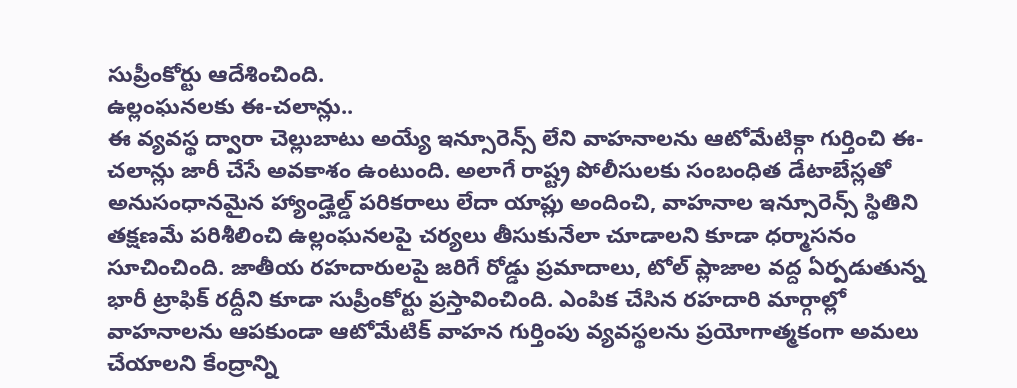సుప్రీంకోర్టు ఆదేశించింది.
ఉల్లంఘనలకు ఈ-చలాన్లు..
ఈ వ్యవస్థ ద్వారా చెల్లుబాటు అయ్యే ఇన్సూరెన్స్ లేని వాహనాలను ఆటోమేటిక్గా గుర్తించి ఈ-చలాన్లు జారీ చేసే అవకాశం ఉంటుంది. అలాగే రాష్ట్ర పోలీసులకు సంబంధిత డేటాబేస్లతో అనుసంధానమైన హ్యాండ్హెల్డ్ పరికరాలు లేదా యాప్లు అందించి, వాహనాల ఇన్సూరెన్స్ స్థితిని తక్షణమే పరిశీలించి ఉల్లంఘనలపై చర్యలు తీసుకునేలా చూడాలని కూడా ధర్మాసనం సూచించింది. జాతీయ రహదారులపై జరిగే రోడ్డు ప్రమాదాలు, టోల్ ప్లాజాల వద్ద ఏర్పడుతున్న భారీ ట్రాఫిక్ రద్దీని కూడా సుప్రీంకోర్టు ప్రస్తావించింది. ఎంపిక చేసిన రహదారి మార్గాల్లో వాహనాలను ఆపకుండా ఆటోమేటిక్ వాహన గుర్తింపు వ్యవస్థలను ప్రయోగాత్మకంగా అమలు చేయాలని కేంద్రాన్ని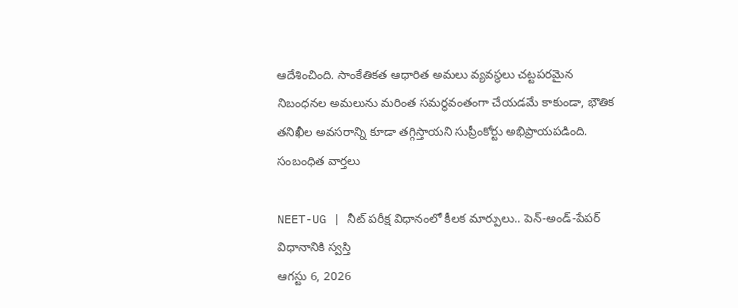ఆదేశించింది. సాంకేతికత ఆధారిత అమలు వ్యవస్థలు చట్టపరమైన నిబంధనల అమలును మరింత సమర్థవంతంగా చేయడమే కాకుండా, భౌతిక తనిఖీల అవసరాన్ని కూడా తగ్గిస్తాయని సుప్రీంకోర్టు అభిప్రాయపడింది.
సంబంధిత వార్తలు

NEET-UG | నీట్ పరీక్ష విధానంలో కీలక మార్పులు.. పెన్-అండ్-పేపర్ విధానానికి స్వస్తి
ఆగస్టు 6, 2026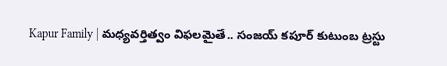Kapur Family | మధ్యవర్తిత్వం విఫలమైతే.. సంజయ్ కపూర్ కుటుంబ ట్రస్టు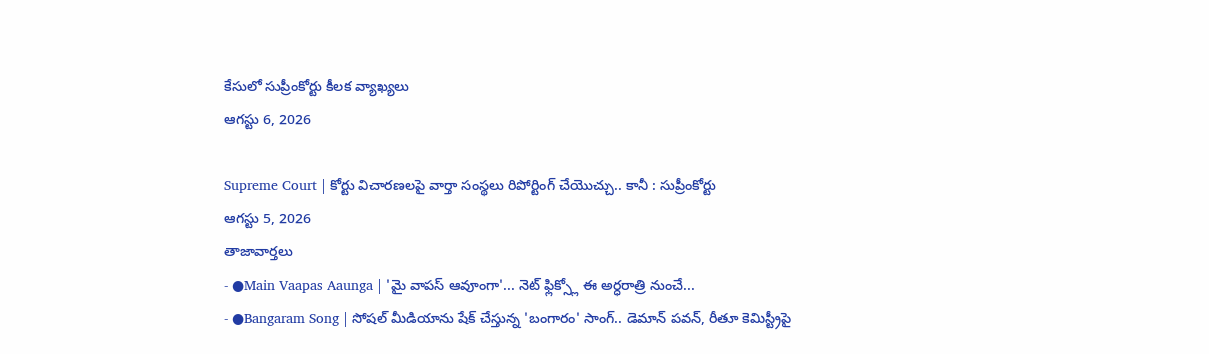కేసులో సుప్రీంకోర్టు కీలక వ్యాఖ్యలు
ఆగస్టు 6, 2026

Supreme Court | కోర్టు విచారణలపై వార్తా సంస్థలు రిపోర్టింగ్ చేయొచ్చు.. కానీ : సుప్రీంకోర్టు
ఆగస్టు 5, 2026
తాజావార్తలు
- ●Main Vaapas Aaunga | 'మై వాపస్ ఆవూంగా'... నెట్ ఫ్లిక్స్లో ఈ అర్ధరాత్రి నుంచే...
- ●Bangaram Song | సోషల్ మీడియాను షేక్ చేస్తున్న 'బంగారం' సాంగ్.. డెమాన్ పవన్, రీతూ కెమిస్ట్రీపై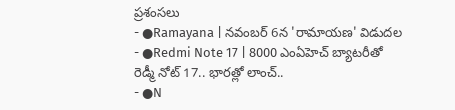ప్రశంసలు
- ●Ramayana | నవంబర్ 6న 'రామాయణ' విడుదల
- ●Redmi Note 17 | 8000 ఎంఏహెచ్ బ్యాటరీతో రెడ్మీ నోట్ 17.. భారత్లో లాంచ్..
- ●N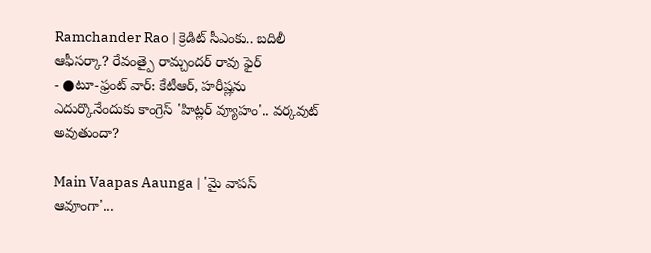Ramchander Rao | క్రెడిట్ సీఎంకు.. బదిలీ ఆఫీసర్కా? రేవంత్పై రామ్చందర్ రావు ఫైర్
- ●టూ-ఫ్రంట్ వార్: కేటీఆర్, హరీష్లను ఎదుర్కొనేందుకు కాంగ్రెస్ 'హిట్లర్ వ్యూహం'.. వర్కవుట్ అవుతుందా?

Main Vaapas Aaunga | 'మై వాపస్ ఆవూంగా'...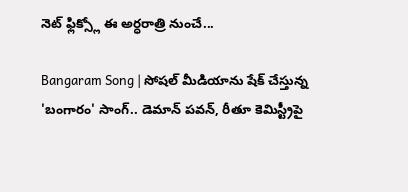నెట్ ఫ్లిక్స్లో ఈ అర్ధరాత్రి నుంచే...

Bangaram Song | సోషల్ మీడియాను షేక్ చేస్తున్న 'బంగారం' సాంగ్.. డెమాన్ పవన్, రీతూ కెమిస్ట్రీపై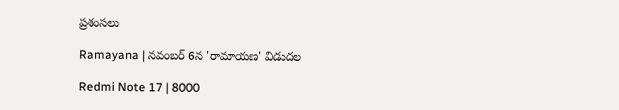ప్రశంసలు

Ramayana | నవంబర్ 6న 'రామాయణ' విడుదల

Redmi Note 17 | 8000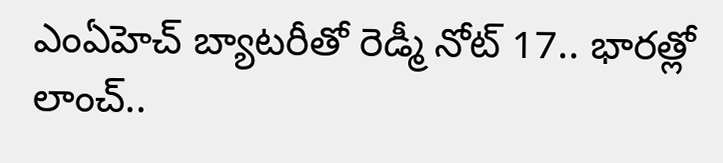ఎంఏహెచ్ బ్యాటరీతో రెడ్మీ నోట్ 17.. భారత్లో లాంచ్..